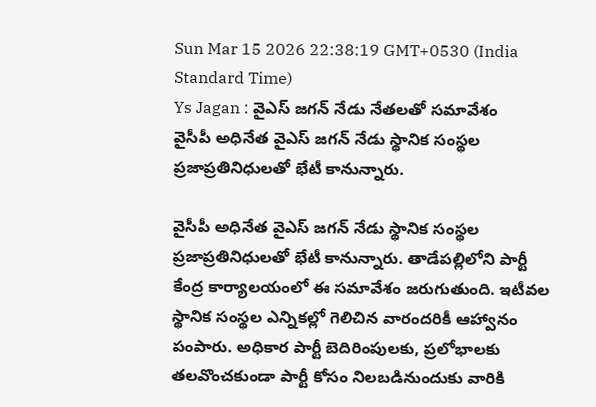Sun Mar 15 2026 22:38:19 GMT+0530 (India Standard Time)
Ys Jagan : వైఎస్ జగన్ నేడు నేతలతో సమావేశం
వైసీపీ అధినేత వైఎస్ జగన్ నేడు స్థానిక సంస్థల ప్రజాప్రతినిధులతో భేటీ కానున్నారు.

వైసీపీ అధినేత వైఎస్ జగన్ నేడు స్థానిక సంస్థల ప్రజాప్రతినిధులతో భేటీ కానున్నారు. తాడేపల్లిలోని పార్టీ కేంద్ర కార్యాలయంలో ఈ సమావేశం జరుగుతుంది. ఇటీవల స్థానిక సంస్థల ఎన్నికల్లో గెలిచిన వారందరికీ ఆహ్వానం పంపారు. అధికార పార్టీ బెదిరింపులకు, ప్రలోభాలకు తలవొంచకుండా పార్టీ కోసం నిలబడినుందుకు వారికి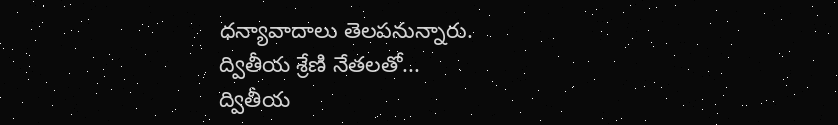ధన్యావాదాలు తెలపనున్నారు.
ద్వితీయ శ్రేణి నేతలతో...
ద్వితీయ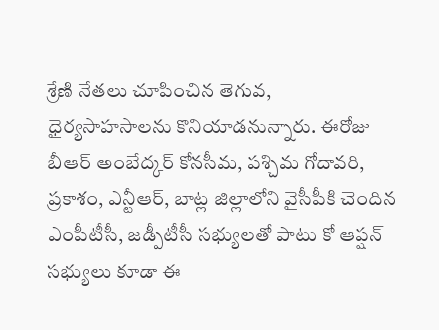శ్రేణి నేతలు చూపించిన తెగువ, ధైర్యసాహసాలను కొనియాడనున్నారు. ఈరోజు బీఆర్ అంబేద్కర్ కోనసీమ, పశ్చిమ గోదావరి, ప్రకాశం, ఎన్టీఆర్, బాట్ల జిల్లాలోని వైసీపీకి చెందిన ఎంపీటీసీ, జడ్పీటీసీ సభ్యులతో పాటు కో ఆప్షన్ సభ్యులు కూడా ఈ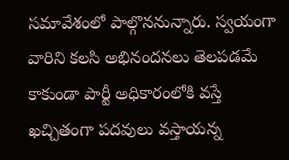సమావేశంలో పాల్గొననున్నారు. స్వయంగా వారిని కలసి అభినందనలు తెలపడమే కాకుండా పార్టీ అధికారంలోకి వస్తే ఖచ్చితంగా పదవులు వస్తాయన్న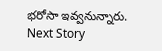భరోసా ఇవ్వనున్నారు.
Next Story